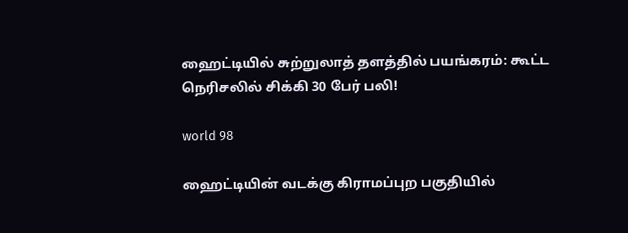ஹைட்டியில் சுற்றுலாத் தளத்தில் பயங்கரம்: கூட்ட நெரிசலில் சிக்கி 30 பேர் பலி!

world 98

ஹைட்டியின் வடக்கு கிராமப்புற பகுதியில்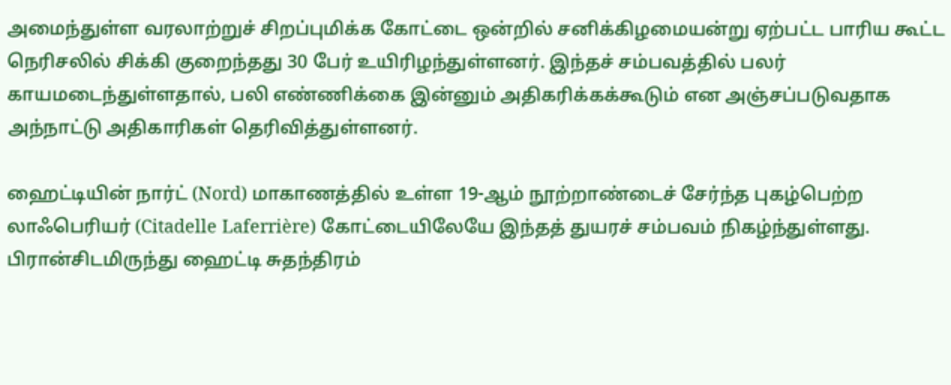அமைந்துள்ள வரலாற்றுச் சிறப்புமிக்க கோட்டை ஒன்றில் சனிக்கிழமையன்று ஏற்பட்ட பாரிய கூட்ட நெரிசலில் சிக்கி குறைந்தது 30 பேர் உயிரிழந்துள்ளனர். இந்தச் சம்பவத்தில் பலர் காயமடைந்துள்ளதால், பலி எண்ணிக்கை இன்னும் அதிகரிக்கக்கூடும் என அஞ்சப்படுவதாக அந்நாட்டு அதிகாரிகள் தெரிவித்துள்ளனர்.

ஹைட்டியின் நார்ட் (Nord) மாகாணத்தில் உள்ள 19-ஆம் நூற்றாண்டைச் சேர்ந்த புகழ்பெற்ற லாஃபெரியர் (Citadelle Laferrière) கோட்டையிலேயே இந்தத் துயரச் சம்பவம் நிகழ்ந்துள்ளது. பிரான்சிடமிருந்து ஹைட்டி சுதந்திரம்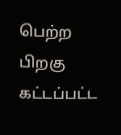பெற்ற பிறகு கட்டப்பட்ட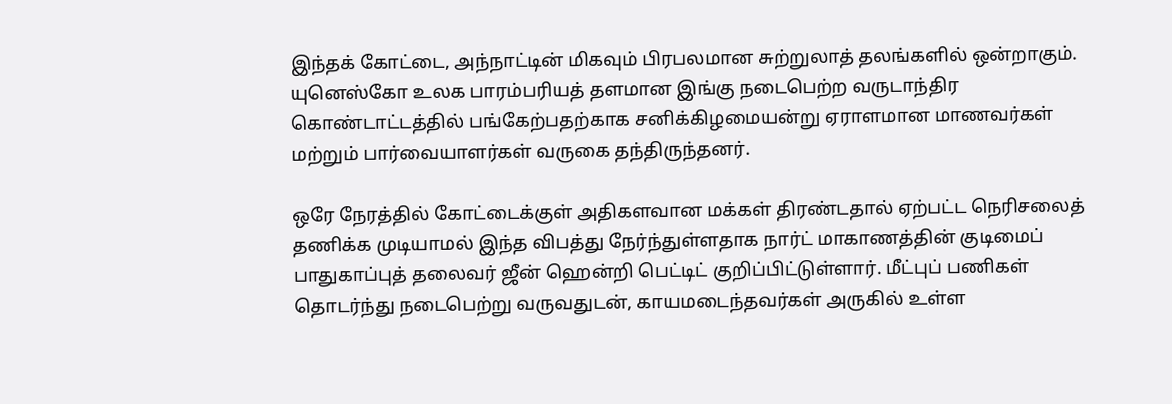இந்தக் கோட்டை, அந்நாட்டின் மிகவும் பிரபலமான சுற்றுலாத் தலங்களில் ஒன்றாகும். யுனெஸ்கோ உலக பாரம்பரியத் தளமான இங்கு நடைபெற்ற வருடாந்திர கொண்டாட்டத்தில் பங்கேற்பதற்காக சனிக்கிழமையன்று ஏராளமான மாணவர்கள் மற்றும் பார்வையாளர்கள் வருகை தந்திருந்தனர்.

ஒரே நேரத்தில் கோட்டைக்குள் அதிகளவான மக்கள் திரண்டதால் ஏற்பட்ட நெரிசலைத் தணிக்க முடியாமல் இந்த விபத்து நேர்ந்துள்ளதாக நார்ட் மாகாணத்தின் குடிமைப் பாதுகாப்புத் தலைவர் ஜீன் ஹென்றி பெட்டிட் குறிப்பிட்டுள்ளார். மீட்புப் பணிகள் தொடர்ந்து நடைபெற்று வருவதுடன், காயமடைந்தவர்கள் அருகில் உள்ள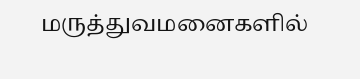மருத்துவமனைகளில்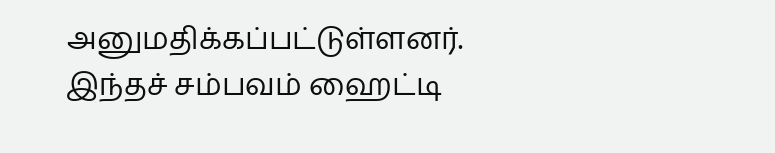அனுமதிக்கப்பட்டுள்ளனர். இந்தச் சம்பவம் ஹைட்டி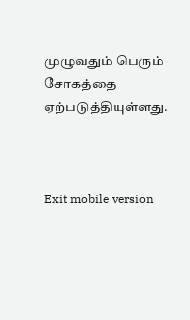முழுவதும் பெரும் சோகத்தை ஏற்படுத்தியுள்ளது.



Exit mobile version